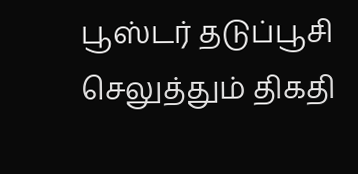பூஸ்டர் தடுப்பூசி செலுத்தும் திகதி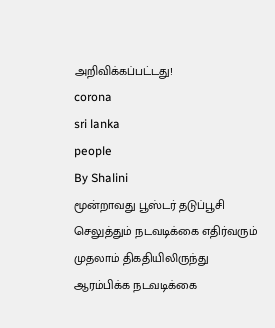அறிவிக்கப்பட்டது!
corona
sri lanka
people
By Shalini
மூன்றாவது பூஸ்டர் தடுப்பூசி செலுத்தும் நடவடிக்கை எதிர்வரும் முதலாம் திகதியிலிருந்து ஆரம்பிக்க நடவடிக்கை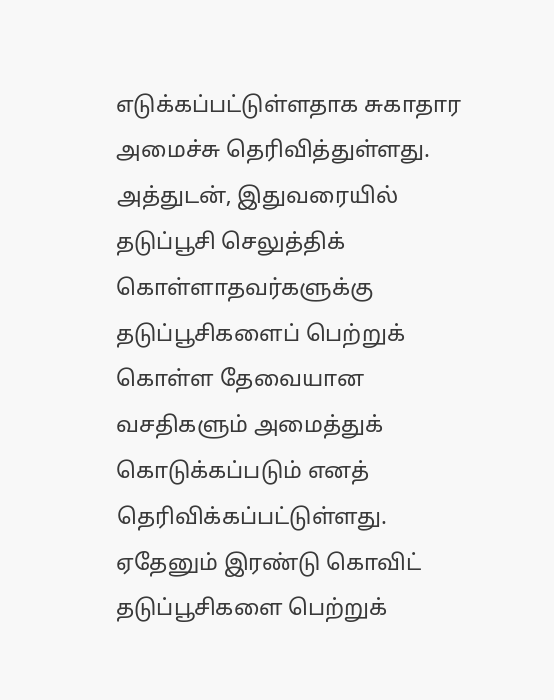எடுக்கப்பட்டுள்ளதாக சுகாதார அமைச்சு தெரிவித்துள்ளது.
அத்துடன், இதுவரையில் தடுப்பூசி செலுத்திக் கொள்ளாதவர்களுக்கு தடுப்பூசிகளைப் பெற்றுக் கொள்ள தேவையான வசதிகளும் அமைத்துக் கொடுக்கப்படும் எனத் தெரிவிக்கப்பட்டுள்ளது.
ஏதேனும் இரண்டு கொவிட் தடுப்பூசிகளை பெற்றுக்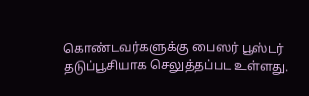கொண்டவர்களுக்கு பைஸர் பூஸ்டர் தடுப்பூசியாக செலுத்தப்பட உள்ளது.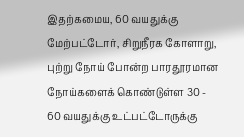இதற்கமைய, 60 வயதுக்கு மேற்பட்டோர், சிறுநீரக கோளாறு, புற்று நோய் போன்ற பாரதூரமான நோய்களைக் கொண்டுள்ள 30 - 60 வயதுக்கு உட்பட்டோருக்கு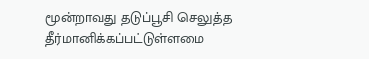மூன்றாவது தடுப்பூசி செலுத்த தீர்மானிக்கப்பட்டுள்ளமை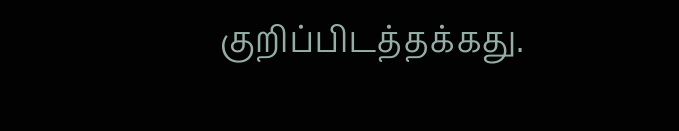குறிப்பிடத்தக்கது.